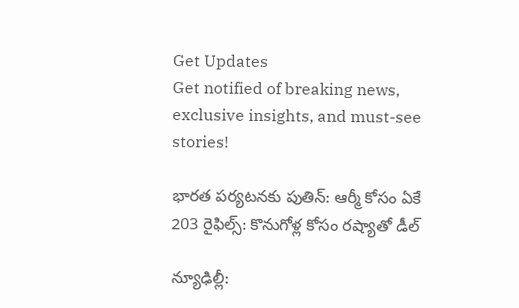Get Updates
Get notified of breaking news, exclusive insights, and must-see stories!

భారత పర్యటనకు పుతిన్: ఆర్మీ కోసం ఏకే 203 రైఫిల్స్: కొనుగోళ్ల కోసం రష్యాతో డీల్

న్యూఢిల్లీ: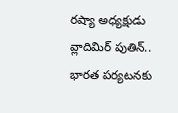రష్యా అధ్యక్షుడు వ్లాదిమిర్ పుతిన్.. భారత పర్యటనకు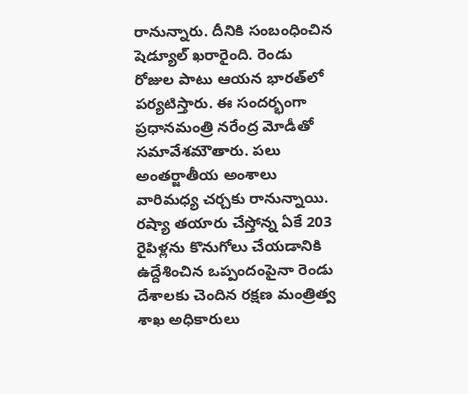రానున్నారు. దీనికి సంబంధించిన షెడ్యూల్ ఖరారైంది. రెండు రోజుల పాటు ఆయన భారత్‌లో పర్యటిస్తారు. ఈ సందర్భంగా ప్రధానమంత్రి నరేంద్ర మోడీతో సమావేశమౌతారు. పలు అంతర్జాతీయ అంశాలు వారిమధ్య చర్చకు రానున్నాయి. రష్యా తయారు చేస్తోన్న ఏకే 203 రైపిళ్లను కొనుగోలు చేయడానికి ఉద్దేశించిన ఒప్పందంపైనా రెండు దేశాలకు చెందిన రక్షణ మంత్రిత్వ శాఖ అధికారులు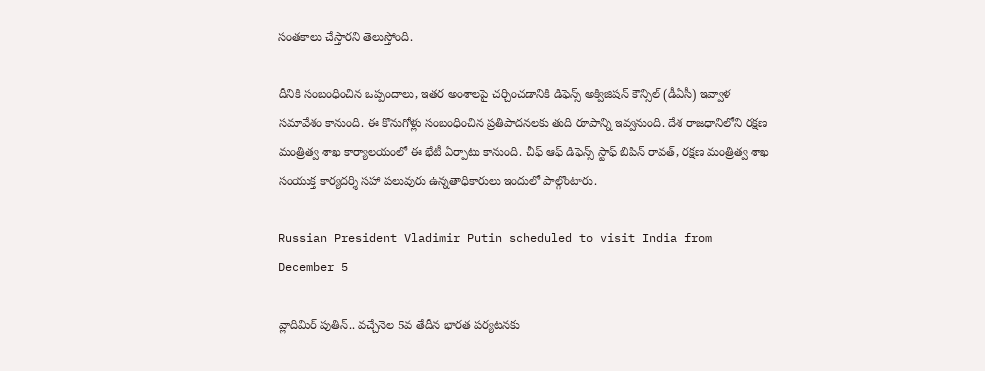సంతకాలు చేస్తారని తెలుస్తోంది.

దీనికి సంబంధించిన ఒప్పందాలు, ఇతర అంశాలపై చర్చించడానికి డిఫెన్స్ అక్విజిషన్ కౌన్సిల్ (డీఏసీ) ఇవ్వాళ సమావేశం కానుంది. ఈ కొనుగోళ్లు సంబంధించిన ప్రతిపాదనలకు తుది రూపాన్ని ఇవ్వనుంది. దేశ రాజధానిలోని రక్షణ మంత్రిత్వ శాఖ కార్యాలయంలో ఈ భేటీ ఏర్పాటు కానుంది. చీఫ్ ఆఫ్ డిఫెన్స్ స్టాఫ్ బిపిన్ రావత్, రక్షణ మంత్రిత్వ శాఖ సంయుక్త కార్యదర్శి సహా పలువురు ఉన్నతాధికారులు ఇందులో పాల్గొంటారు.

Russian President Vladimir Putin scheduled to visit India from December 5

వ్లాదిమిర్ పుతిన్.. వచ్చేనెల 5వ తేదీన భారత పర్యటనకు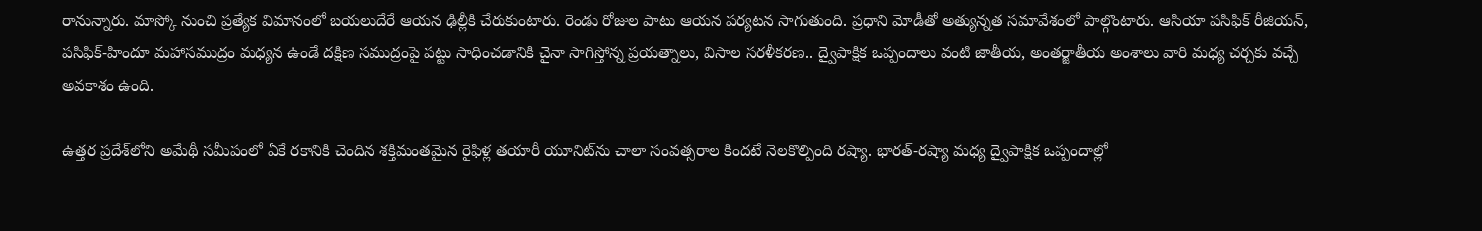రానున్నారు. మాస్కో నుంచి ప్రత్యేక విమానంలో బయలుదేరే ఆయన ఢిల్లీకి చేరుకుంటారు. రెండు రోజుల పాటు ఆయన పర్యటన సాగుతుంది. ప్రధాని మోడీతో అత్యున్నత సమావేశంలో పాల్గొంటారు. ఆసియా పసిఫిక్ రీజియన్, పసిఫిక్-హిందూ మహాసముద్రం మధ్యన ఉండే దక్షిణ సముద్రంపై పట్టు సాధించడానికి చైనా సాగిస్తోన్న ప్రయత్నాలు, విసాల సరళీకరణ.. ద్వైపాక్షిక ఒప్పందాలు వంటి జాతీయ, అంతర్జాతీయ అంశాలు వారి మధ్య చర్చకు వచ్చే అవకాశం ఉంది.

ఉత్తర ప్రదేశ్‌లోని అమేథీ సమీపంలో ఏకే రకానికి చెందిన శక్తిమంతమైన రైఫిళ్ల తయారీ యూనిట్‌ను చాలా సంవత్సరాల కిందటే నెలకొల్పింది రష్యా. భారత్-రష్యా మధ్య ద్వైపాక్షిక ఒప్పందాల్లో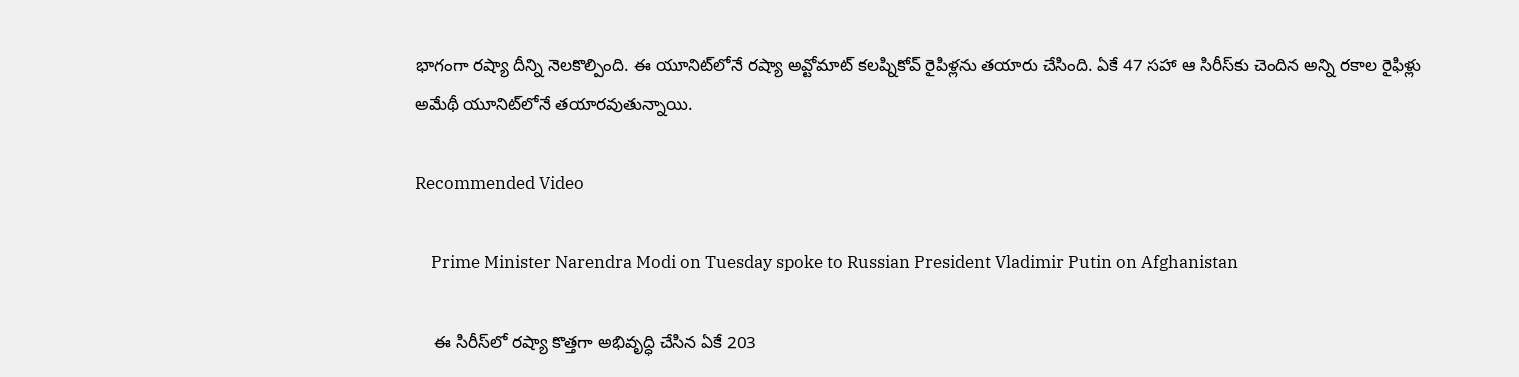భాగంగా రష్యా దీన్ని నెలకొల్పింది. ఈ యూనిట్‌లోనే రష్యా అవ్టోమాట్ కలష్నికోవ్ రైపిళ్లను తయారు చేసింది. ఏకే 47 సహా ఆ సిరీస్‌కు చెందిన అన్ని రకాల రైఫిళ్లు అమేథీ యూనిట్‌లోనే తయారవుతున్నాయి.

Recommended Video

    Prime Minister Narendra Modi on Tuesday spoke to Russian President Vladimir Putin on Afghanistan

    ఈ సిరీస్‌లో రష్యా కొత్తగా అభివృద్ధి చేసిన ఏకే 203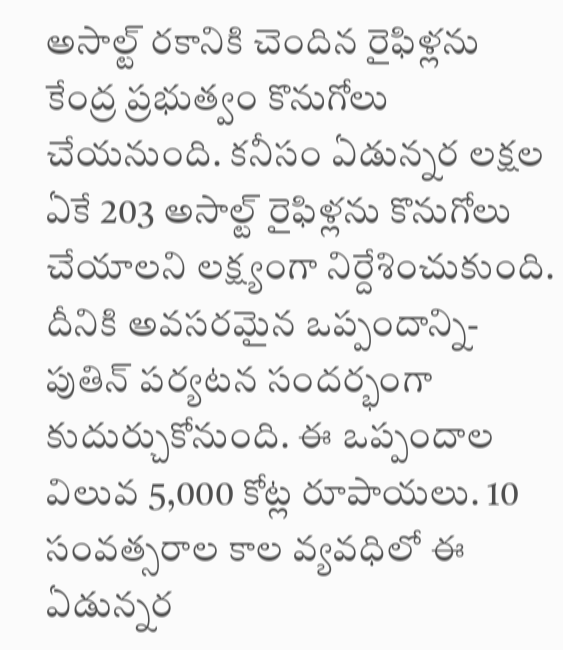అసాల్ట్ రకానికి చెందిన రైఫిళ్లను కేంద్ర ప్రభుత్వం కొనుగోలు చేయనుంది. కనీసం ఏడున్నర లక్షల ఏకే 203 అసాల్ట్ రైఫిళ్లను కొనుగోలు చేయాలని లక్ష్యంగా నిర్దేశించుకుంది. దీనికి అవసరమైన ఒప్పందాన్ని- పుతిన్ పర్యటన సందర్భంగా కుదుర్చుకోనుంది. ఈ ఒప్పందాల విలువ 5,000 కోట్ల రూపాయలు. 10 సంవత్సరాల కాల వ్యవధిలో ఈ ఏడున్నర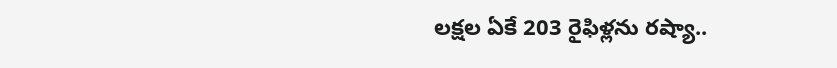లక్షల ఏకే 203 రైఫిళ్లను రష్యా..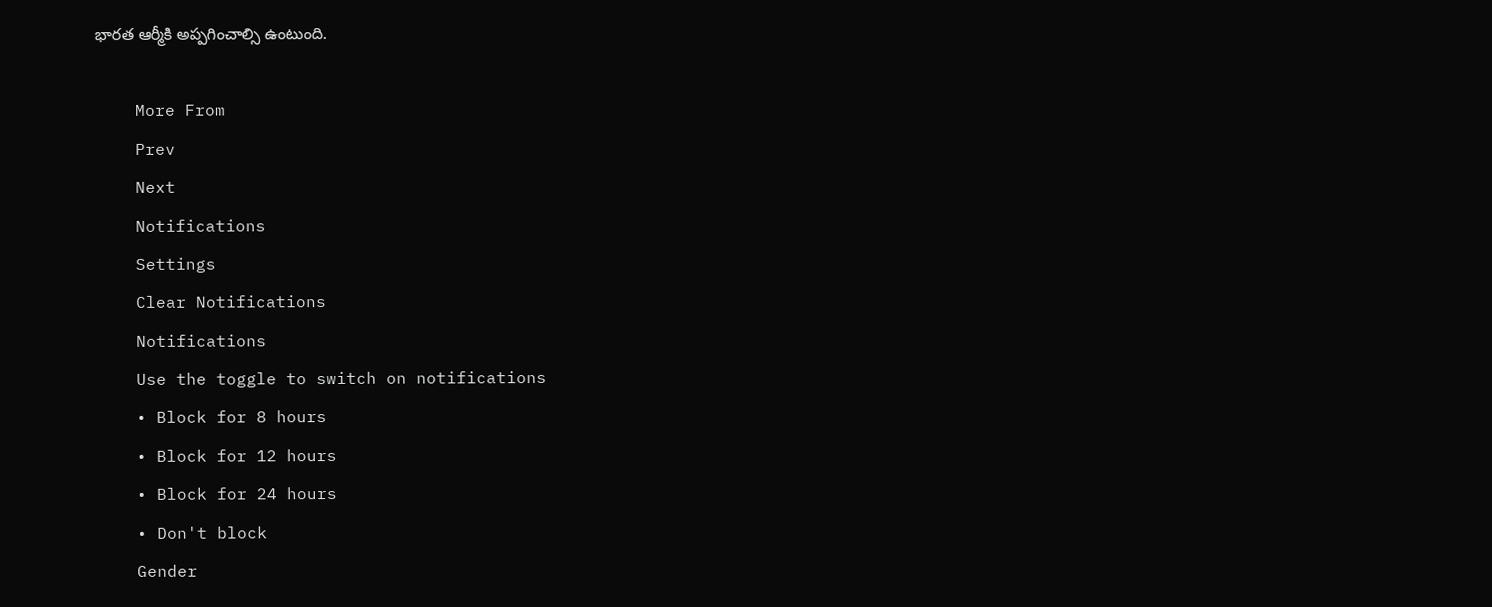భారత ఆర్మీకి అప్పగించాల్సి ఉంటుంది.

    More From
    Prev
    Next
    Notifications
    Settings
    Clear Notifications
    Notifications
    Use the toggle to switch on notifications
    • Block for 8 hours
    • Block for 12 hours
    • Block for 24 hours
    • Don't block
    Gender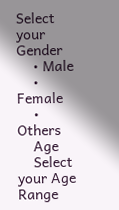Select your Gender
    • Male
    • Female
    • Others
    Age
    Select your Age Range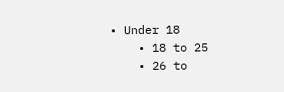• Under 18
    • 18 to 25
    • 26 to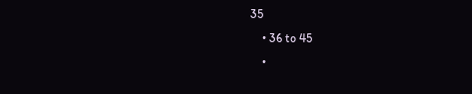35
    • 36 to 45
    •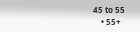45 to 55
    • 55+